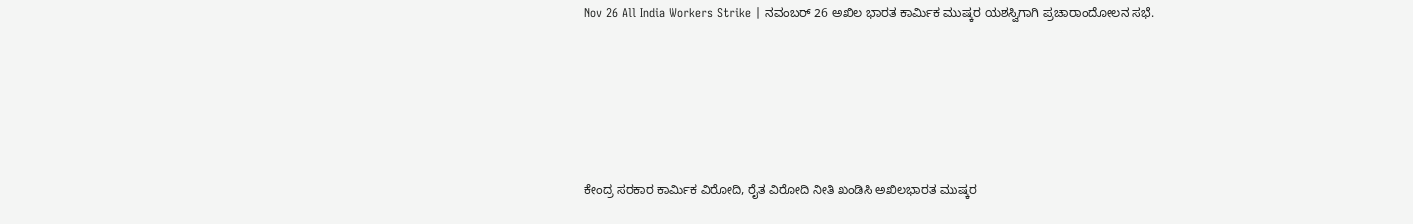Nov 26 All India Workers Strike | ನವಂಬರ್ 26 ಅಖಿಲ ಭಾರತ ಕಾರ್ಮಿಕ ಮುಷ್ಕರ ಯಶಸ್ವಿಗಾಗಿ ಪ್ರಚಾರಾಂದೋಲನ‌ ಸಭೆ.






ಕೇಂದ್ರ ಸರಕಾರ ಕಾರ್ಮಿಕ‌ ವಿರೋದಿ, ರೈತ ವಿರೋದಿ ನೀತಿ ಖಂಡಿಸಿ ಅಖಿಲ‌ಭಾರತ ಮುಷ್ಕರ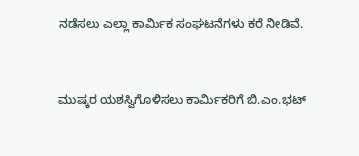ನಡೆಸಲು ಎಲ್ಲಾ ಕಾರ್ಮಿಕ ಸಂಘಟನೆಗಳು ಕರೆ ನೀಡಿವೆ.


ಮುಷ್ಕರ ಯಶಸ್ವಿಗೊಳಿಸಲು ಕಾರ್ಮಿಕರಿಗೆ ಬಿ.ಎಂ.ಭಟ್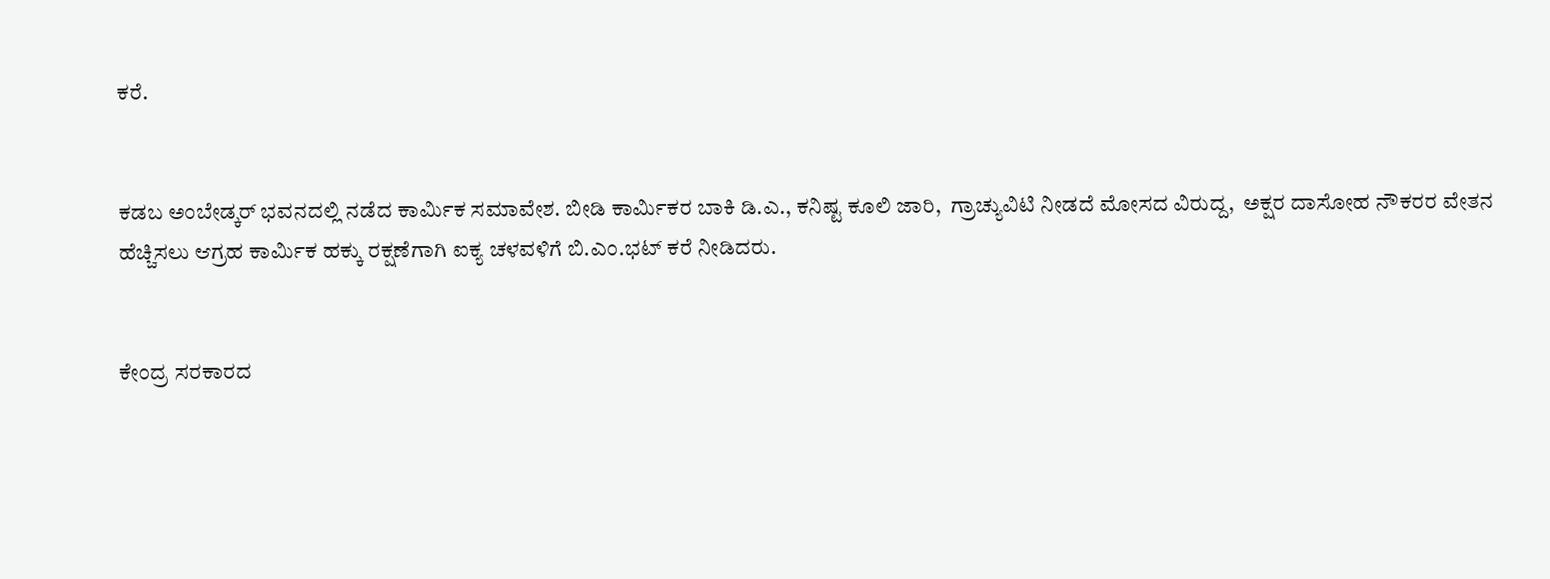ಕರೆ.


ಕಡಬ ಅಂಬೇಡ್ಕರ್ ಭವನದಲ್ಲಿ ನಡೆದ ಕಾರ್ಮಿಕ ಸಮಾವೇಶ. ಬೀಡಿ ಕಾರ್ಮಿಕರ ಬಾಕಿ ಡಿ.ಎ., ಕನಿಷ್ಟ ಕೂಲಿ ಜಾರಿ,  ಗ್ರಾಚ್ಯುವಿಟಿ ನೀಡದೆ ಮೋಸದ ವಿರುದ್ದ,  ಅಕ್ಷರ ದಾಸೋಹ ನೌಕರರ ವೇತನ ಹೆಚ್ಚಿಸಲು ಆಗ್ರಹ ಕಾರ್ಮಿಕ ಹಕ್ಕು ರಕ್ಷಣೆಗಾಗಿ ಐಕ್ಯ ಚಳವಳಿಗೆ ಬಿ.ಎಂ.ಭಟ್ ಕರೆ ನೀಡಿದರು.


ಕೇಂದ್ರ‌ ಸರಕಾರದ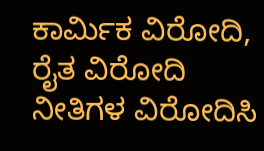ಕಾರ್ಮಿಕ ವಿರೋದಿ, ರೈತ ವಿರೋದಿ ನೀತಿಗಳ ವಿರೋದಿಸಿ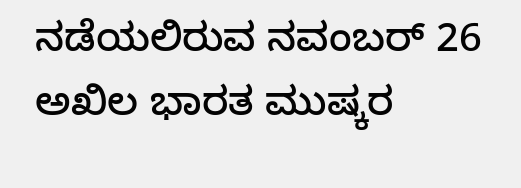ನಡೆಯಲಿರುವ ನವಂಬರ್ 26 ಅಖಿಲ ಭಾರತ ಮುಷ್ಕರ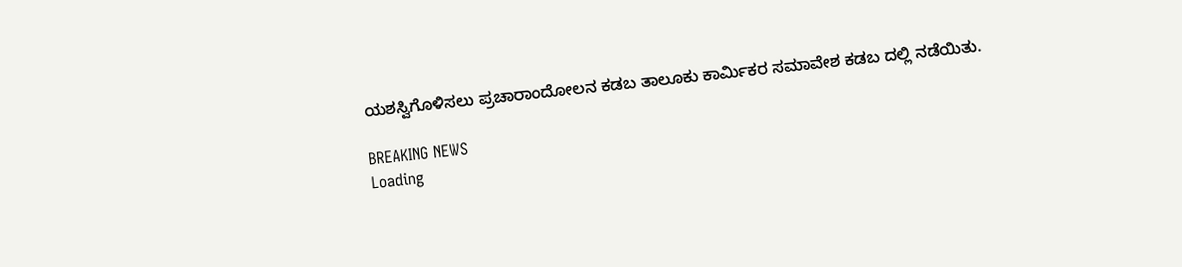ಯಶಸ್ವಿಗೊಳಿಸಲು ಪ್ರಚಾರಾಂದೋಲನ ಕಡಬ ತಾಲೂಕು ಕಾರ್ಮಿಕರ ಸಮಾವೇಶ ಕಡಬ ದಲ್ಲಿ ನಡೆಯಿತು.

BREAKING NEWS
Loading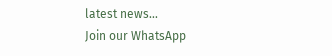latest news...
Join our WhatsApp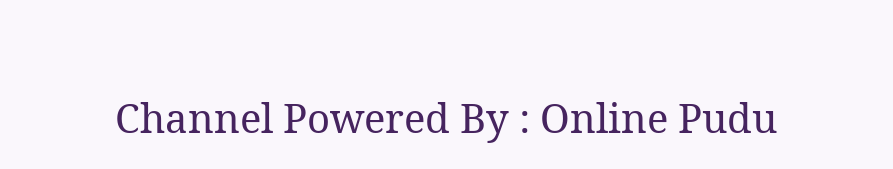Channel Powered By : Online Pudu